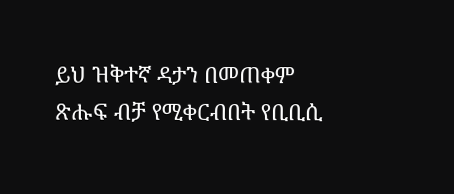ይህ ዝቅተኛ ዳታን በመጠቀም ጽሑፍ ብቻ የሚቀርብበት የቢቢሲ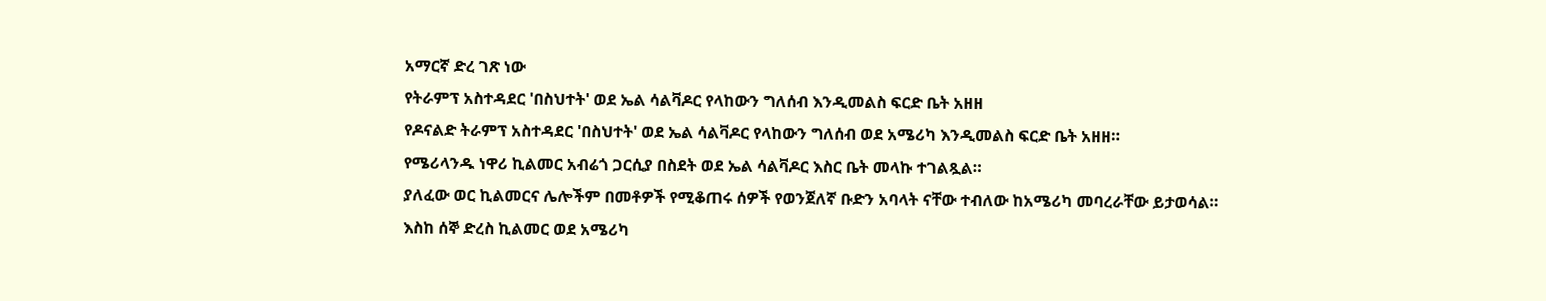አማርኛ ድረ ገጽ ነው
የትራምፕ አስተዳደር 'በስህተት' ወደ ኤል ሳልቫዶር የላከውን ግለሰብ እንዲመልስ ፍርድ ቤት አዘዘ
የዶናልድ ትራምፕ አስተዳደር 'በስህተት' ወደ ኤል ሳልቫዶር የላከውን ግለሰብ ወደ አሜሪካ እንዲመልስ ፍርድ ቤት አዘዘ።
የሜሪላንዱ ነዋሪ ኪልመር አብሬጎ ጋርሲያ በስደት ወደ ኤል ሳልቫዶር እስር ቤት መላኩ ተገልጿል።
ያለፈው ወር ኪልመርና ሌሎችም በመቶዎች የሚቆጠሩ ሰዎች የወንጀለኛ ቡድን አባላት ናቸው ተብለው ከአሜሪካ መባረራቸው ይታወሳል።
እስከ ሰኞ ድረስ ኪልመር ወደ አሜሪካ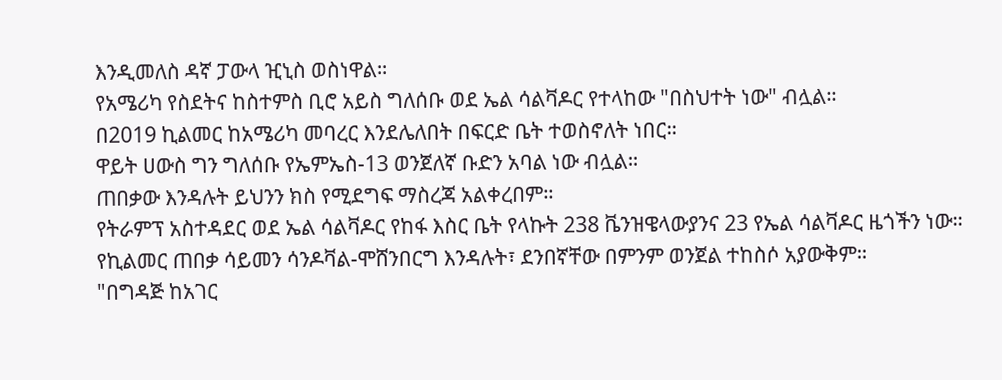እንዲመለስ ዳኛ ፓውላ ዢኒስ ወስነዋል።
የአሜሪካ የስደትና ከስተምስ ቢሮ አይስ ግለሰቡ ወደ ኤል ሳልቫዶር የተላከው "በስህተት ነው" ብሏል።
በ2019 ኪልመር ከአሜሪካ መባረር እንደሌለበት በፍርድ ቤት ተወስኖለት ነበር።
ዋይት ሀውስ ግን ግለሰቡ የኤምኤስ-13 ወንጀለኛ ቡድን አባል ነው ብሏል።
ጠበቃው እንዳሉት ይህንን ክስ የሚደግፍ ማስረጃ አልቀረበም።
የትራምፕ አስተዳደር ወደ ኤል ሳልቫዶር የከፋ እስር ቤት የላኩት 238 ቬንዝዌላውያንና 23 የኤል ሳልቫዶር ዜጎችን ነው።
የኪልመር ጠበቃ ሳይመን ሳንዶቫል-ሞሸንበርግ እንዳሉት፣ ደንበኛቸው በምንም ወንጀል ተከስሶ አያውቅም።
"በግዳጅ ከአገር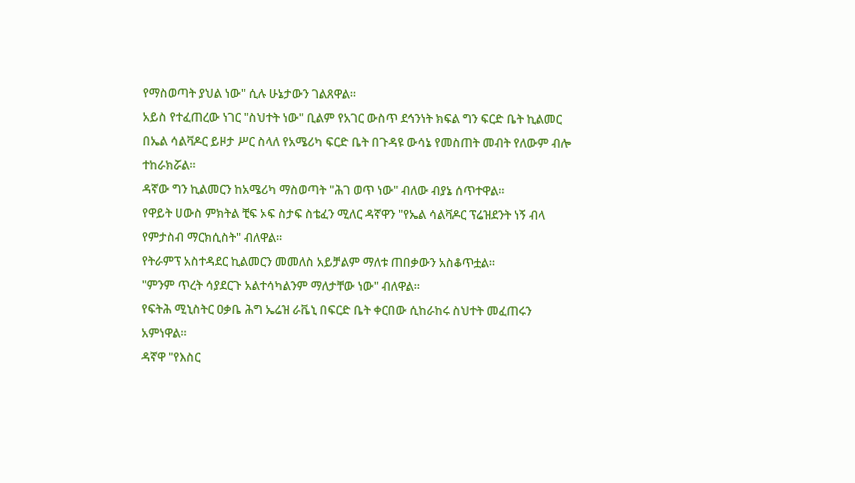የማስወጣት ያህል ነው" ሲሉ ሁኔታውን ገልጸዋል።
አይስ የተፈጠረው ነገር "ስህተት ነው" ቢልም የአገር ውስጥ ደኅንነት ክፍል ግን ፍርድ ቤት ኪልመር በኤል ሳልቫዶር ይዞታ ሥር ስላለ የአሜሪካ ፍርድ ቤት በጉዳዩ ውሳኔ የመስጠት መብት የለውም ብሎ ተከራክሯል።
ዳኛው ግን ኪልመርን ከአሜሪካ ማስወጣት "ሕገ ወጥ ነው" ብለው ብያኔ ሰጥተዋል።
የዋይት ሀውስ ምክትል ቺፍ ኦፍ ስታፍ ስቴፈን ሚለር ዳኛዋን "የኤል ሳልቫዶር ፕሬዝደንት ነኝ ብላ የምታስብ ማርክሲስት" ብለዋል።
የትራምፕ አስተዳደር ኪልመርን መመለስ አይቻልም ማለቱ ጠበቃውን አስቆጥቷል።
"ምንም ጥረት ሳያደርጉ አልተሳካልንም ማለታቸው ነው" ብለዋል።
የፍትሕ ሚኒስትር ዐቃቤ ሕግ ኤሬዝ ራቬኒ በፍርድ ቤት ቀርበው ሲከራከሩ ስህተት መፈጠሩን አምነዋል።
ዳኛዋ "የእስር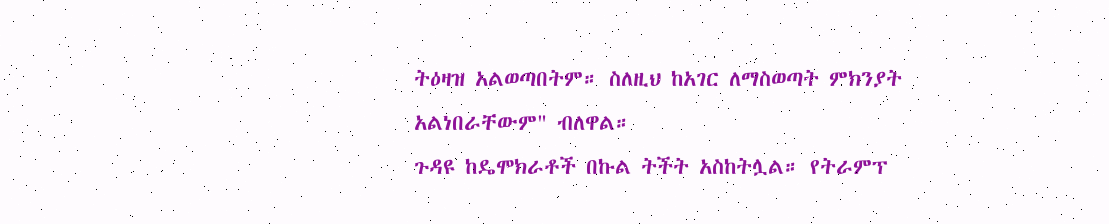ትዕዛዝ አልወጣበትም። ስለዚህ ከአገር ለማስወጣት ምክንያት አልነበራቸውም" ብለዋል።
ጉዳዩ ከዴሞክራቶች በኩል ትችት አስከትሏል። የትራምፕ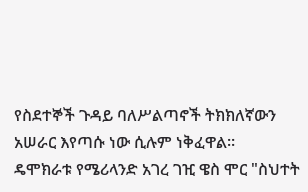የስደተኞች ጉዳይ ባለሥልጣኖች ትክክለኛውን አሠራር እየጣሱ ነው ሲሉም ነቅፈዋል።
ዴሞክራቱ የሜሪላንድ አገረ ገዢ ዌስ ሞር "ስህተት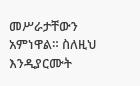መሥራታቸውን አምነዋል። ስለዚህ እንዲያርሙት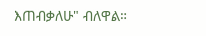እጠብቃለሁ" ብለዋል።